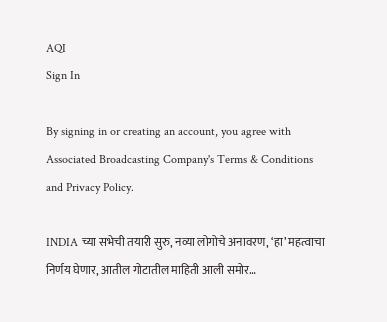AQI
Sign In

By signing in or creating an account, you agree with Associated Broadcasting Company's Terms & Conditions and Privacy Policy.

INDIA च्या सभेची तयारी सुरु, नव्या लोगोचे अनावरण, ‘हा’ महत्वाचा निर्णय घेणार, आतील गोटातील माहिती आली समोर…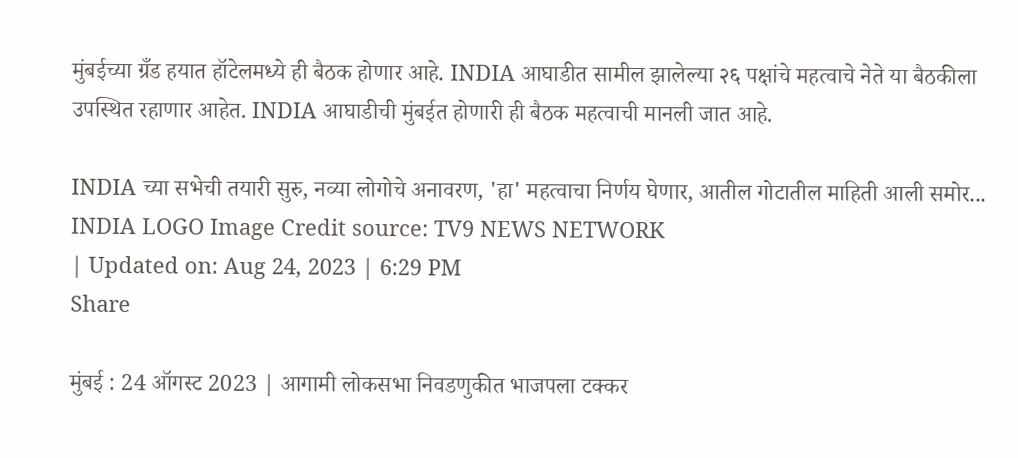मुंबईच्या ग्रँड हयात हॉटेलमध्ये ही बैठक होणार आहे. INDIA आघाडीत सामील झालेल्या २६ पक्षांचे महत्वाचे नेते या बैठकीला उपस्थित रहाणार आहेत. INDIA आघाडीची मुंबईत होणारी ही बैठक महत्वाची मानली जात आहे.

INDIA च्या सभेची तयारी सुरु, नव्या लोगोचे अनावरण, 'हा' महत्वाचा निर्णय घेणार, आतील गोटातील माहिती आली समोर...
INDIA LOGO Image Credit source: TV9 NEWS NETWORK
| Updated on: Aug 24, 2023 | 6:29 PM
Share

मुंबई : 24 ऑगस्ट 2023 | आगामी लोकसभा निवडणुकीत भाजपला टक्कर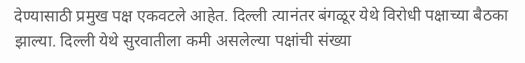देण्यासाठी प्रमुख पक्ष एकवटले आहेत. दिल्ली त्यानंतर बंगळूर येथे विरोधी पक्षाच्या बैठका झाल्या. दिल्ली येथे सुरवातीला कमी असलेल्या पक्षांची संख्या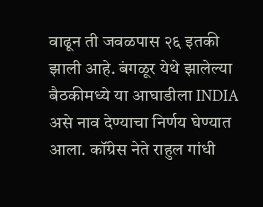वाढून ती जवळपास २६ इतकी झाली आहे. बंगळूर येथे झालेल्या बैठकीमध्ये या आघाडीला INDIA असे नाव देण्याचा निर्णय घेण्यात आला. कॉंग्रेस नेते राहुल गांधी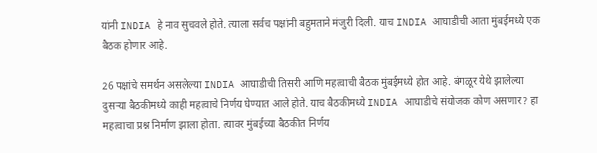यांनी INDIA हे नाव सुचवले होते. त्याला सर्वच पक्षांनी बहुमताने मंजुरी दिली. याच INDIA आघाडीची आता मुंबईमध्ये एक बैठक होणार आहे.

26 पक्षांचे समर्थन असलेल्या INDIA आघाडीची तिसरी आणि महत्वाची बैठक मुंबईमध्ये होत आहे. बंगळूर येथे झालेल्या दुसऱ्या बैठकीमध्ये काही महत्वाचे निर्णय घेण्यात आले होते. याच बैठकीमध्ये INDIA आघाडीचे संयोजक कोण असणार? हा महत्वाचा प्रश्न निर्माण झाला होता. त्यावर मुंबईच्या बैठकीत निर्णय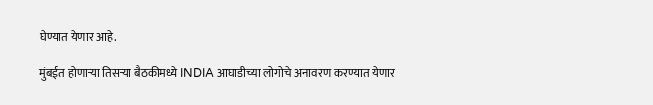घेण्यात येणार आहे.

मुंबईत होणाऱ्या तिसऱ्या बैठकीमध्ये INDIA आघाडीच्या लोगोचे अनावरण करण्यात येणार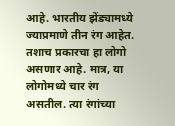आहे. भारतीय झेंड्यामध्ये ज्याप्रमाणे तीन रंग आहेत. तशाच प्रकारचा हा लोगो असणार आहे. मात्र, या लोगोमध्ये चार रंग असतील. त्या रंगांच्या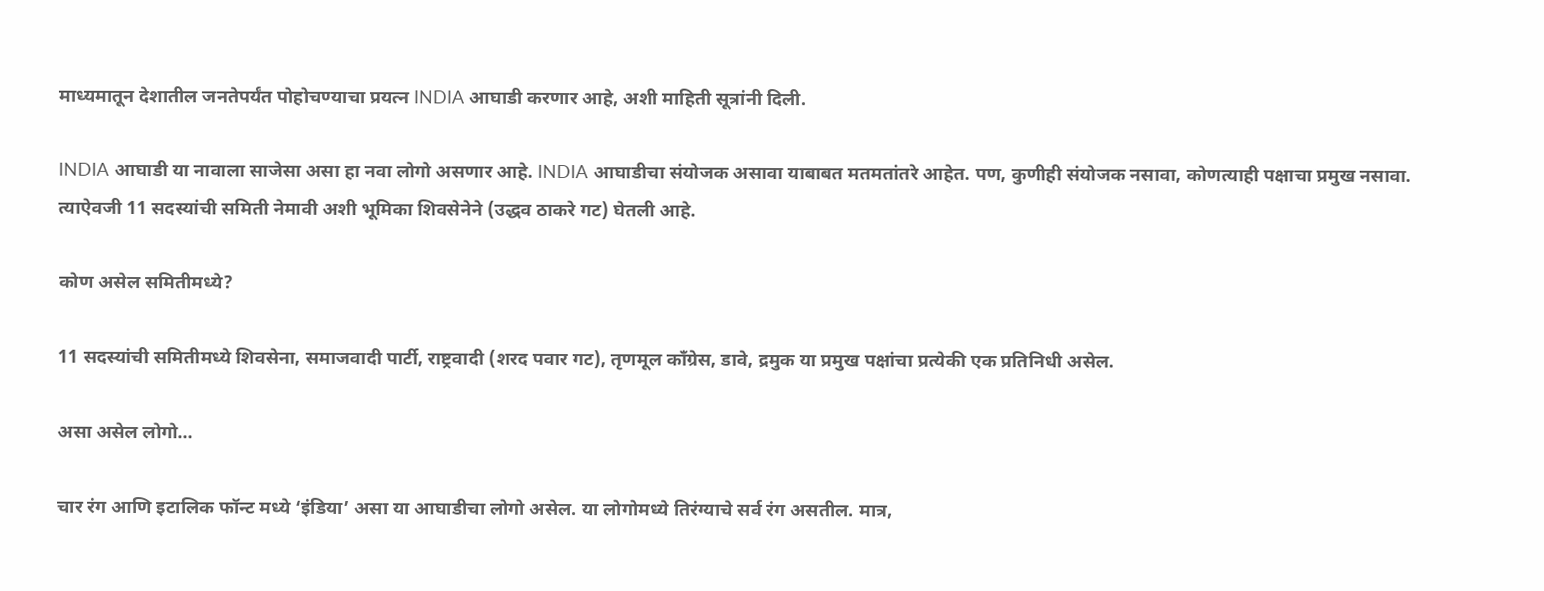माध्यमातून देशातील जनतेपर्यंत पोहोचण्याचा प्रयत्न INDIA आघाडी करणार आहे, अशी माहिती सूत्रांनी दिली.

INDIA आघाडी या नावाला साजेसा असा हा नवा लोगो असणार आहे. INDIA आघाडीचा संयोजक असावा याबाबत मतमतांतरे आहेत. पण, कुणीही संयोजक नसावा, कोणत्याही पक्षाचा प्रमुख नसावा. त्याऐवजी 11 सदस्यांची समिती नेमावी अशी भूमिका शिवसेनेने (उद्धव ठाकरे गट) घेतली आहे.

कोण असेल समितीमध्ये?

11 सदस्यांची समितीमध्ये शिवसेना, समाजवादी पार्टी, राष्ट्रवादी (शरद पवार गट), तृणमूल काँग्रेस, डावे, द्रमुक या प्रमुख पक्षांचा प्रत्येकी एक प्रतिनिधी असेल.

असा असेल लोगो…

चार रंग आणि इटालिक फॉन्ट मध्ये ‘इंडिया’ असा या आघाडीचा लोगो असेल. या लोगोमध्ये तिरंग्याचे सर्व रंग असतील. मात्र,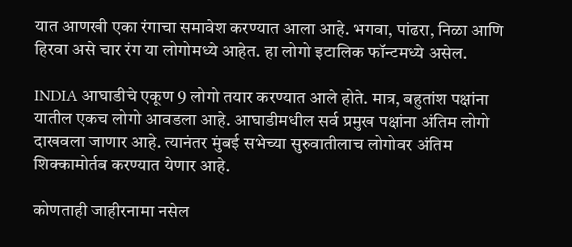यात आणखी एका रंगाचा समावेश करण्यात आला आहे. भगवा, पांढरा, निळा आणि हिरवा असे चार रंग या लोगोमध्ये आहेत. हा लोगो इटालिक फॉन्टमध्ये असेल.

INDIA आघाडीचे एकूण 9 लोगो तयार करण्यात आले होते. मात्र, बहुतांश पक्षांना यातील एकच लोगो आवडला आहे. आघाडीमधील सर्व प्रमुख पक्षांना अंतिम लोगो दाखवला जाणार आहे. त्यानंतर मुंबई सभेच्या सुरुवातीलाच लोगोवर अंतिम शिक्कामोर्तब करण्यात येणार आहे.

कोणताही जाहीरनामा नसेल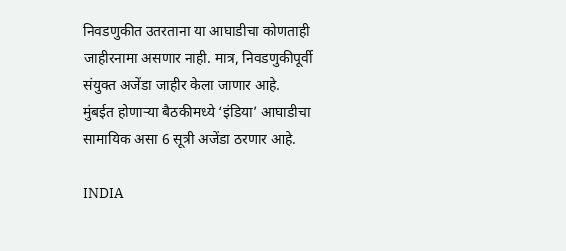निवडणुकीत उतरताना या आघाडीचा कोणताही जाहीरनामा असणार नाही. मात्र, निवडणुकीपूर्वी संयुक्त अजेंडा जाहीर केला जाणार आहे. मुंबईत होणाऱ्या बैठकीमध्ये ‘इंडिया’ आघाडीचा सामायिक असा 6 सूत्री अजेंडा ठरणार आहे.

INDIA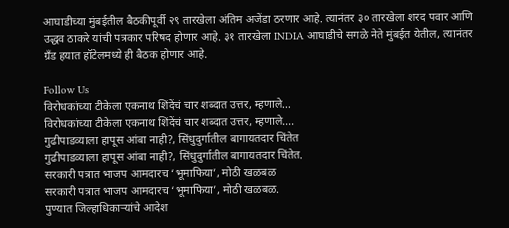आघाडीच्या मुंबईतील बैठकीपूर्वी २९ तारखेला अंतिम अजेंडा ठरणार आहे. त्यानंतर ३० तारखेला शरद पवार आणि उद्धव ठाकरे यांची पत्रकार परिषद होणार आहे. ३१ तारखेला INDIA आघाडीचे सगळे नेते मुंबईत येतील, त्यानंतर ग्रँड हयात हॉटेलमध्ये ही बैठक होणार आहे.

Follow Us
विरोधकांच्या टीकेला एकनाथ शिंदेंचं चार शब्दात उत्तर, म्हणाले...
विरोधकांच्या टीकेला एकनाथ शिंदेंचं चार शब्दात उत्तर, म्हणाले....
गुढीपाडव्याला हापूस आंबा नाही?, सिंधुदुर्गातील बागायतदार चिंतेत
गुढीपाडव्याला हापूस आंबा नाही?, सिंधुदुर्गातील बागायतदार चिंतेत.
सरकारी पत्रात भाजप आमदारच ‘भूमाफिया’, मोठी खळबळ
सरकारी पत्रात भाजप आमदारच ‘भूमाफिया’, मोठी खळबळ.
पुण्यात जिल्हाधिकाऱ्यांचे आदेश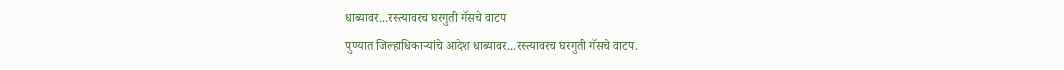धाब्यावर...रस्त्यावरच घरगुती गॅसचे वाटप
पुण्यात जिल्हाधिकाऱ्यांचे आदेश धाब्यावर...रस्त्यावरच घरगुती गॅसचे वाटप.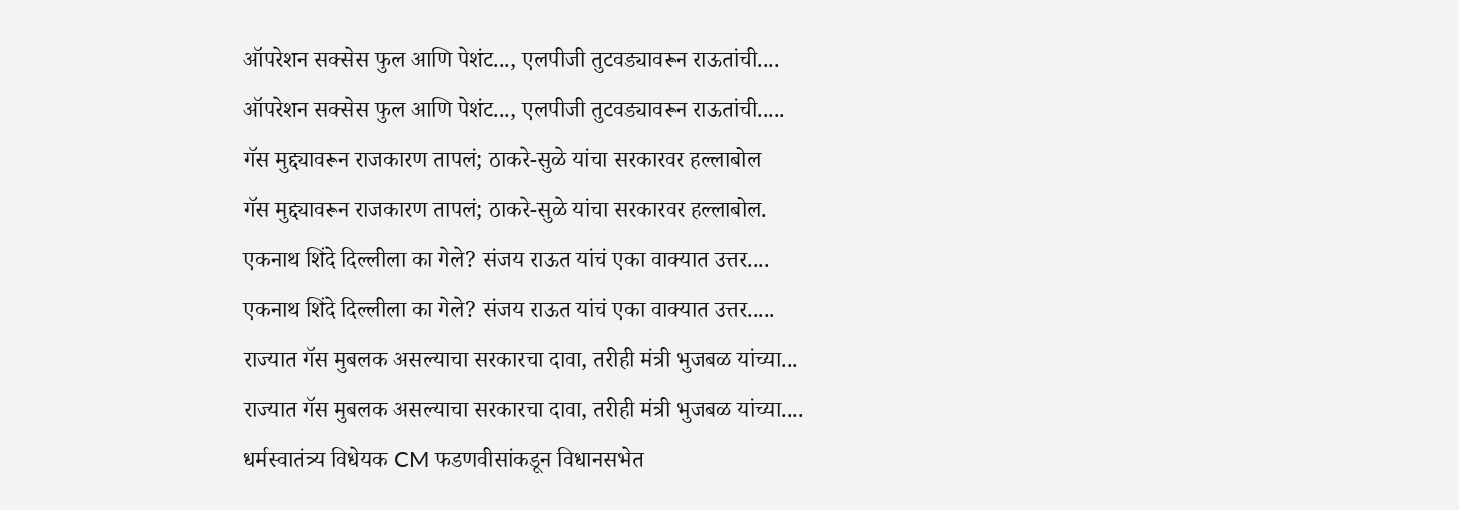ऑपरेशन सक्सेस फुल आणि पेशंट..., एलपीजी तुटवड्यावरून राऊतांची....
ऑपरेशन सक्सेस फुल आणि पेशंट..., एलपीजी तुटवड्यावरून राऊतांची.....
गॅस मुद्द्यावरून राजकारण तापलं; ठाकरे-सुळे यांचा सरकारवर हल्लाबोल
गॅस मुद्द्यावरून राजकारण तापलं; ठाकरे-सुळे यांचा सरकारवर हल्लाबोल.
एकनाथ शिंदे दिल्लीला का गेले? संजय राऊत यांचं एका वाक्यात उत्तर....
एकनाथ शिंदे दिल्लीला का गेले? संजय राऊत यांचं एका वाक्यात उत्तर.....
राज्यात गॅस मुबलक असल्याचा सरकारचा दावा, तरीही मंत्री भुजबळ यांच्या...
राज्यात गॅस मुबलक असल्याचा सरकारचा दावा, तरीही मंत्री भुजबळ यांच्या....
धर्मस्वातंत्र्य विधेयक CM फडणवीसांकडून विधानसभेत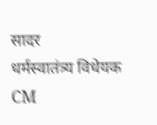सादर
धर्मस्वातंत्र्य विधेयक CM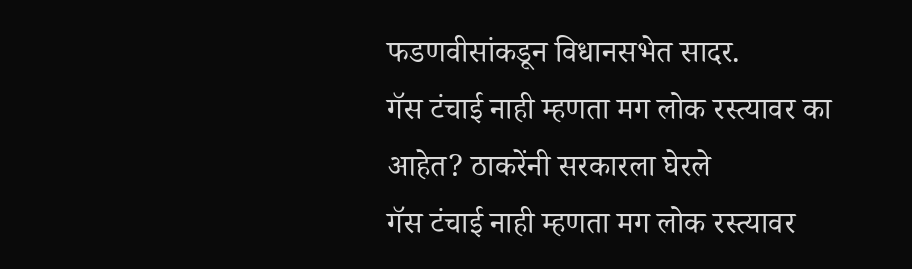फडणवीसांकडून विधानसभेत सादर.
गॅस टंचाई नाही म्हणता मग लोक रस्त्यावर का आहेत? ठाकरेंनी सरकारला घेरले
गॅस टंचाई नाही म्हणता मग लोक रस्त्यावर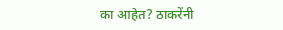का आहेत? ठाकरेंनी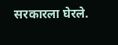सरकारला घेरले.